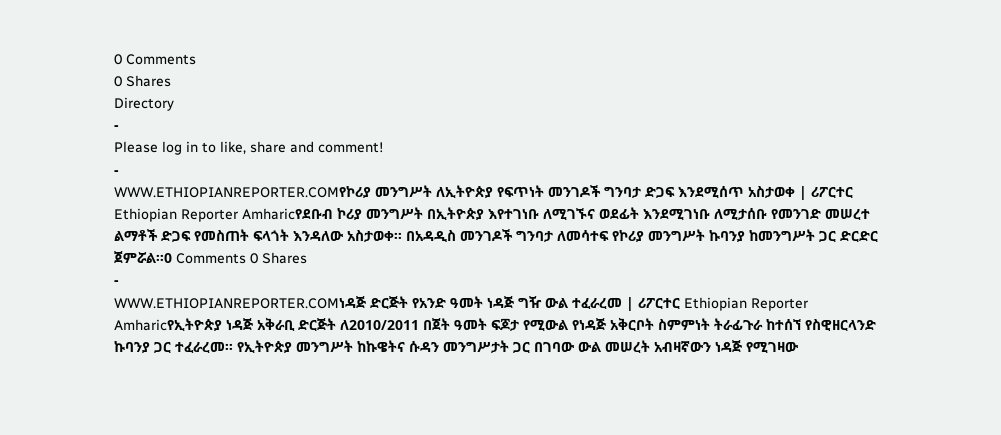0 Comments
0 Shares
Directory
-
Please log in to like, share and comment!
-
WWW.ETHIOPIANREPORTER.COMየኮሪያ መንግሥት ለኢትዮጵያ የፍጥነት መንገዶች ግንባታ ድጋፍ እንደሚሰጥ አስታወቀ | ሪፖርተር Ethiopian Reporter Amharicየደቡብ ኮሪያ መንግሥት በኢትዮጵያ እየተገነቡ ለሚገኙና ወደፊት እንደሚገነቡ ለሚታሰቡ የመንገድ መሠረተ ልማቶች ድጋፍ የመስጠት ፍላጎት እንዳለው አስታወቀ፡፡ በአዳዲስ መንገዶች ግንባታ ለመሳተፍ የኮሪያ መንግሥት ኩባንያ ከመንግሥት ጋር ድርድር ጀምሯል፡፡0 Comments 0 Shares
-
WWW.ETHIOPIANREPORTER.COMነዳጅ ድርጅት የአንድ ዓመት ነዳጅ ግዥ ውል ተፈራረመ | ሪፖርተር Ethiopian Reporter Amharicየኢትዮጵያ ነዳጅ አቅራቢ ድርጅት ለ2010/2011 በጀት ዓመት ፍጆታ የሚውል የነዳጅ አቅርቦት ስምምነት ትራፊጉራ ከተሰኘ የስዊዘርላንድ ኩባንያ ጋር ተፈራረመ፡፡ የኢትዮጵያ መንግሥት ከኩዌትና ሱዳን መንግሥታት ጋር በገባው ውል መሠረት አብዛኛውን ነዳጅ የሚገዛው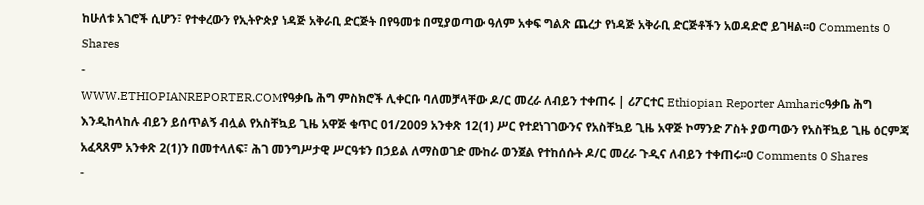ከሁለቱ አገሮች ሲሆን፣ የተቀረውን የኢትዮጵያ ነዳጅ አቅራቢ ድርጅት በየዓመቱ በሚያወጣው ዓለም አቀፍ ግልጽ ጨረታ የነዳጅ አቅራቢ ድርጅቶችን አወዳድሮ ይገዛል፡፡0 Comments 0 Shares
-
WWW.ETHIOPIANREPORTER.COMየዓቃቤ ሕግ ምስክሮች ሊቀርቡ ባለመቻላቸው ዶ/ር መረራ ለብይን ተቀጠሩ | ሪፖርተር Ethiopian Reporter Amharicዓቃቤ ሕግ እንዲከላከሉ ብይን ይሰጥልኝ ብሏል የአስቸኳይ ጊዜ አዋጅ ቁጥር 01/2009 አንቀጽ 12(1) ሥር የተደነገገውንና የአስቸኳይ ጊዜ አዋጅ ኮማንድ ፖስት ያወጣውን የአስቸኳይ ጊዜ ዕርምጃ አፈጻጸም አንቀጽ 2(1)ን በመተላለፍ፣ ሕገ መንግሥታዊ ሥርዓቱን በኃይል ለማስወገድ ሙከራ ወንጀል የተከሰሱት ዶ/ር መረራ ጉዲና ለብይን ተቀጠሩ፡፡0 Comments 0 Shares
-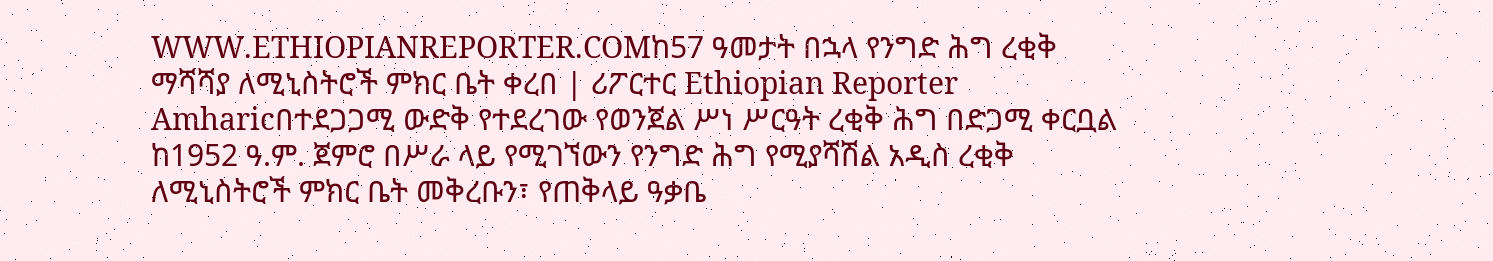WWW.ETHIOPIANREPORTER.COMከ57 ዓመታት በኋላ የንግድ ሕግ ረቂቅ ማሻሻያ ለሚኒስትሮች ምክር ቤት ቀረበ | ሪፖርተር Ethiopian Reporter Amharicበተደጋጋሚ ውድቅ የተደረገው የወንጀል ሥነ ሥርዓት ረቂቅ ሕግ በድጋሚ ቀርቧል ከ1952 ዓ.ም. ጀምሮ በሥራ ላይ የሚገኘውን የንግድ ሕግ የሚያሻሽል አዲስ ረቂቅ ለሚኒስትሮች ምክር ቤት መቅረቡን፣ የጠቅላይ ዓቃቤ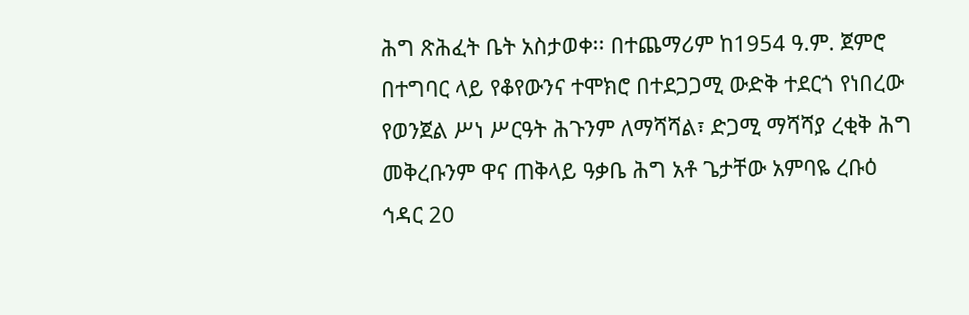ሕግ ጽሕፈት ቤት አስታወቀ፡፡ በተጨማሪም ከ1954 ዓ.ም. ጀምሮ በተግባር ላይ የቆየውንና ተሞክሮ በተደጋጋሚ ውድቅ ተደርጎ የነበረው የወንጀል ሥነ ሥርዓት ሕጉንም ለማሻሻል፣ ድጋሚ ማሻሻያ ረቂቅ ሕግ መቅረቡንም ዋና ጠቅላይ ዓቃቤ ሕግ አቶ ጌታቸው አምባዬ ረቡዕ ኅዳር 20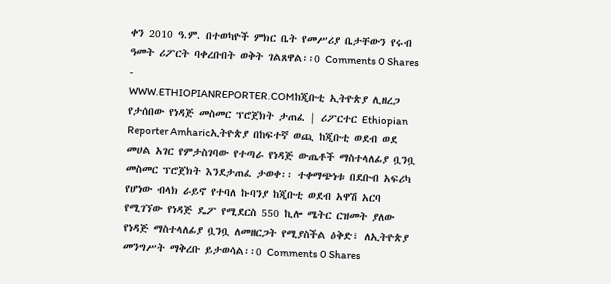ቀን 2010 ዓ.ም. በተወካዮች ምክር ቤት የመሥሪያ ቤታቸውን የሩብ ዓመት ሪፖርት ባቀረቡበት ወቅት ገልጸዋል፡፡0 Comments 0 Shares
-
WWW.ETHIOPIANREPORTER.COMከጂቡቲ ኢትዮጵያ ሊዘረጋ የታሰበው የነዳጅ መስመር ፕሮጀክት ታጠፈ | ሪፖርተር Ethiopian Reporter Amharicኢትዮጵያ በከፍተኛ ወጪ ከጂቡቲ ወደብ ወደ መሀል አገር የምታስገባው የተጣራ የነዳጅ ውጤቶች ማስተላለፊያ ቧንቧ መስመር ፕሮጀክት እንደታጠፈ ታወቀ፡፡ ተቀማጭነቱ በደቡብ አፍሪካ የሆነው ብላክ ራይኖ የተባለ ኩባንያ ከጂቡቲ ወደብ አዋሽ አርባ የሚገኘው የነዳጅ ዴፖ የሚደርስ 550 ኪሎ ሜትር ርዝመት ያለው የነዳጅ ማስተላለፊያ ቧንቧ ለመዘርጋት የሚያስችል ዕቅድ፣ ለኢትዮጵያ መንግሥት ማቅረቡ ይታወሳል፡፡0 Comments 0 Shares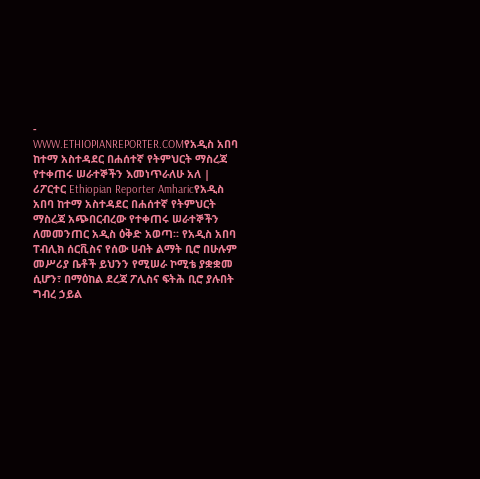-
WWW.ETHIOPIANREPORTER.COMየአዲስ አበባ ከተማ አስተዳደር በሐሰተኛ የትምህርት ማስረጃ የተቀጠሩ ሠራተኞችን እመነጥራለሁ አለ | ሪፖርተር Ethiopian Reporter Amharicየአዲስ አበባ ከተማ አስተዳደር በሐሰተኛ የትምህርት ማስረጃ አጭበርብረው የተቀጠሩ ሠራተኞችን ለመመንጠር አዲስ ዕቅድ አወጣ፡፡ የአዲስ አበባ ፐብሊክ ሰርቪስና የሰው ሀብት ልማት ቢሮ በሁሉም መሥሪያ ቤቶች ይህንን የሚሠራ ኮሚቴ ያቋቋመ ሲሆን፣ በማዕከል ደረጃ ፖሊስና ፍትሕ ቢሮ ያሉበት ግብረ ኃይል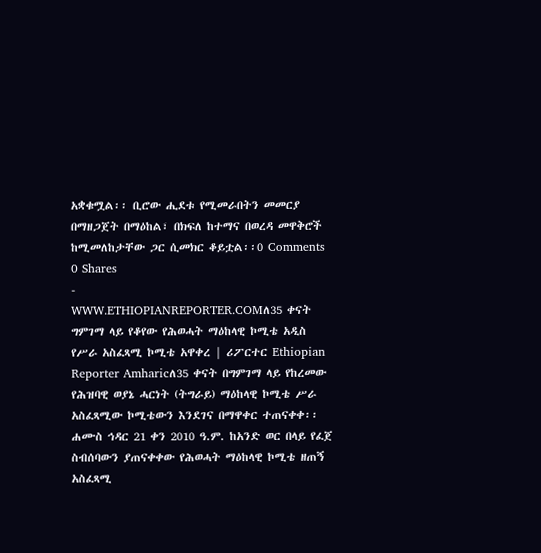አቋቁሟል፡፡ ቢሮው ሒደቱ የሚመራበትን መመርያ በማዘጋጀት በማዕከል፣ በክፍለ ከተማና በወረዳ መዋቅሮች ከሚመለከታቸው ጋር ሲመክር ቆይቷል፡፡0 Comments 0 Shares
-
WWW.ETHIOPIANREPORTER.COMለ35 ቀናት ግምገማ ላይ የቆየው የሕወሓት ማዕከላዊ ኮሚቴ አዲስ የሥራ አስፈጻሚ ኮሚቴ አዋቀረ | ሪፖርተር Ethiopian Reporter Amharicለ35 ቀናት በግምገማ ላይ የከረመው የሕዝባዊ ወያኔ ሓርነት (ትግራይ) ማዕከላዊ ኮሚቴ ሥራ አስፈጻሚው ኮሚቴውን እንደገና በማዋቀር ተጠናቀቀ፡፡ ሐሙስ ኅዳር 21 ቀን 2010 ዓ.ም. ከአንድ ወር በላይ የፈጀ ስብሰባውን ያጠናቀቀው የሕወሓት ማዕከላዊ ኮሚቴ ዘጠኝ አስፈጻሚ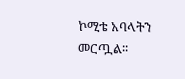ኮሚቴ አባላትን መርጧል፡፡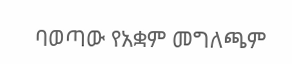ባወጣው የአቋም መግለጫም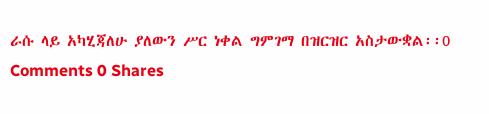ራሱ ላይ አካሂጃለሁ ያለውን ሥር ነቀል ግምገማ በዝርዝር አስታውቋል፡፡0 Comments 0 Shares